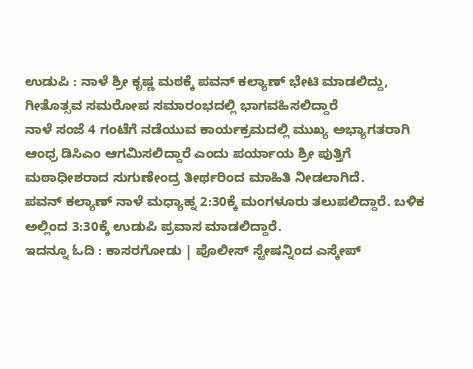ಉಡುಪಿ : ನಾಳೆ ಶ್ರೀ ಕೃಷ್ಣ ಮಠಕ್ಕೆ ಪವನ್ ಕಲ್ಯಾಣ್ ಭೇಟಿ ಮಾಡಲಿದ್ದು, ಗೀತೊತ್ಸವ ಸಮರೋಪ ಸಮಾರಂಭದಲ್ಲಿ ಭಾಗವಹಿಸಲಿದ್ದಾರೆ
ನಾಳೆ ಸಂಜೆ 4 ಗಂಟೆಗೆ ನಡೆಯುವ ಕಾರ್ಯಕ್ರಮದಲ್ಲಿ ಮುಖ್ಯ ಅಭ್ಯಾಗತರಾಗಿ ಆಂಧ್ರ ಡಿಸಿಎಂ ಆಗಮಿಸಲಿದ್ದಾರೆ ಎಂದು ಪರ್ಯಾಯ ಶ್ರೀ ಪುತ್ತಿಗೆ ಮಠಾಧೀಶರಾದ ಸುಗುಣೇಂದ್ರ ತೀರ್ಥರಿಂದ ಮಾಹಿತಿ ನೀಡಲಾಗಿದೆ.
ಪವನ್ ಕಲ್ಯಾಣ್ ನಾಳೆ ಮಧ್ಯಾಹ್ನ 2:30ಕ್ಕೆ ಮಂಗಳೂರು ತಲುಪಲಿದ್ದಾರೆ. ಬಳಿಕ ಅಲ್ಲಿಂದ 3:30ಕ್ಕೆ ಉಡುಪಿ ಪ್ರವಾಸ ಮಾಡಲಿದ್ದಾರೆ.
ಇದನ್ನೂ ಓದಿ : ಕಾಸರಗೋಡು | ಪೊಲೀಸ್ ಸ್ಟೇಷನ್ನಿಂದ ಎಸ್ಕೇಪ್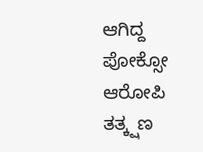ಆಗಿದ್ದ ಪೋಕ್ಸೋ ಆರೋಪಿ ತತ್ಕ್ಷಣ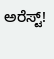ಅರೆಸ್ಟ್!